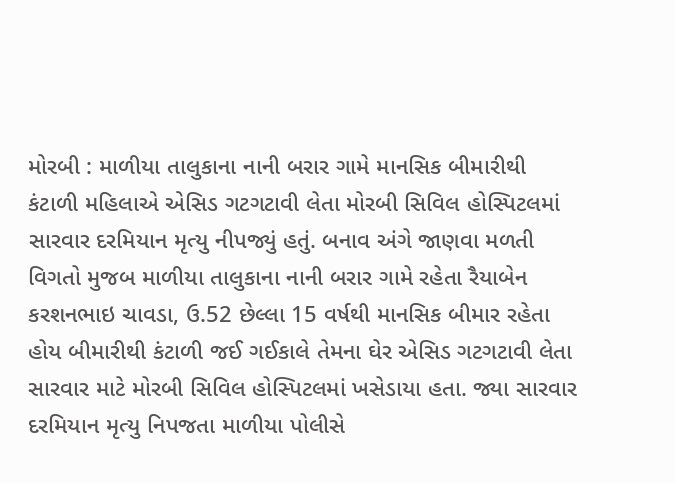મોરબી : માળીયા તાલુકાના નાની બરાર ગામે માનસિક બીમારીથી કંટાળી મહિલાએ એસિડ ગટગટાવી લેતા મોરબી સિવિલ હોસ્પિટલમાં સારવાર દરમિયાન મૃત્યુ નીપજ્યું હતું. બનાવ અંગે જાણવા મળતી વિગતો મુજબ માળીયા તાલુકાના નાની બરાર ગામે રહેતા રૈયાબેન કરશનભાઇ ચાવડા, ઉ.52 છેલ્લા 15 વર્ષથી માનસિક બીમાર રહેતા હોય બીમારીથી કંટાળી જઈ ગઈકાલે તેમના ઘેર એસિડ ગટગટાવી લેતા સારવાર માટે મોરબી સિવિલ હોસ્પિટલમાં ખસેડાયા હતા. જ્યા સારવાર દરમિયાન મૃત્યુ નિપજતા માળીયા પોલીસે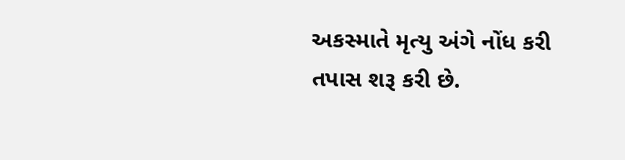અકસ્માતે મૃત્યુ અંગે નોંધ કરી તપાસ શરૂ કરી છે.